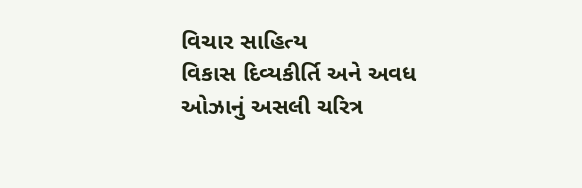વિચાર સાહિત્ય
વિકાસ દિવ્યકીર્તિ અને અવધ ઓઝાનું અસલી ચરિત્ર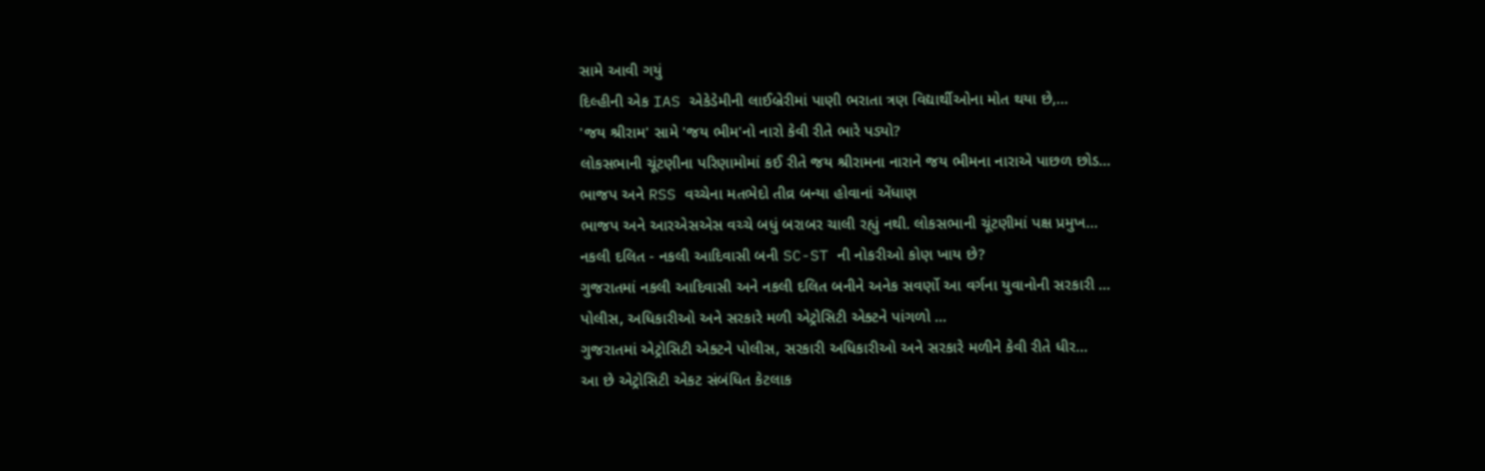સામે આવી ગયું
દિલ્હીની એક IAS એકેડેમીની લાઈબ્રેરીમાં પાણી ભરાતા ત્રણ વિદ્યાર્થીઓના મોત થયા છે,...
'જય શ્રીરામ' સામે 'જય ભીમ'નો નારો કેવી રીતે ભારે પડ્યો?
લોકસભાની ચૂંટણીના પરિણામોમાં કઈ રીતે જય શ્રીરામના નારાને જય ભીમના નારાએ પાછળ છોડ...
ભાજપ અને RSS વચ્ચેના મતભેદો તીવ્ર બન્યા હોવાનાં એંધાણ
ભાજપ અને આરએસએસ વચ્ચે બધું બરાબર ચાલી રહ્યું નથી. લોકસભાની ચૂંટણીમાં પક્ષ પ્રમુખ...
નકલી દલિત - નકલી આદિવાસી બની SC-ST ની નોકરીઓ કોણ ખાય છે?
ગુજરાતમાં નકલી આદિવાસી અને નકલી દલિત બનીને અનેક સવર્ણો આ વર્ગના યુવાનોની સરકારી ...
પોલીસ, અધિકારીઓ અને સરકારે મળી એટ્રોસિટી એક્ટને પાંગળો ...
ગુજરાતમાં એટ્રોસિટી એક્ટને પોલીસ, સરકારી અધિકારીઓ અને સરકારે મળીને કેવી રીતે ધીર...
આ છે એટ્રોસિટી એકટ સંબંધિત કેટલાક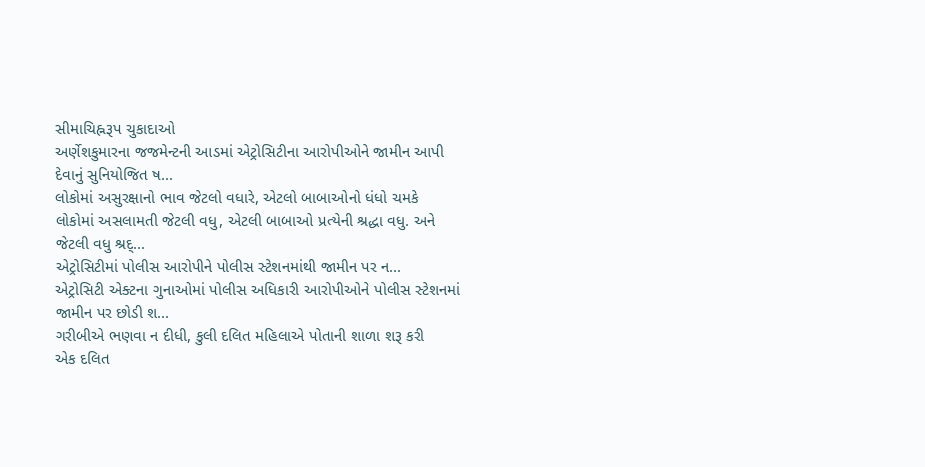સીમાચિહ્નરૂપ ચુકાદાઓ
અર્ણેશકુમારના જજમેન્ટની આડમાં એટ્રોસિટીના આરોપીઓને જામીન આપી દેવાનું સુનિયોજિત ષ...
લોકોમાં અસુરક્ષાનો ભાવ જેટલો વધારે, એટલો બાબાઓનો ધંધો ચમકે
લોકોમાં અસલામતી જેટલી વધુ, એટલી બાબાઓ પ્રત્યેની શ્રદ્ધા વધુ. અને જેટલી વધુ શ્રદ્...
એટ્રોસિટીમાં પોલીસ આરોપીને પોલીસ સ્ટેશનમાંથી જામીન પર ન...
એટ્રોસિટી એક્ટના ગુનાઓમાં પોલીસ અધિકારી આરોપીઓને પોલીસ સ્ટેશનમાં જામીન પર છોડી શ...
ગરીબીએ ભણવા ન દીધી, કુલી દલિત મહિલાએ પોતાની શાળા શરૂ કરી
એક દલિત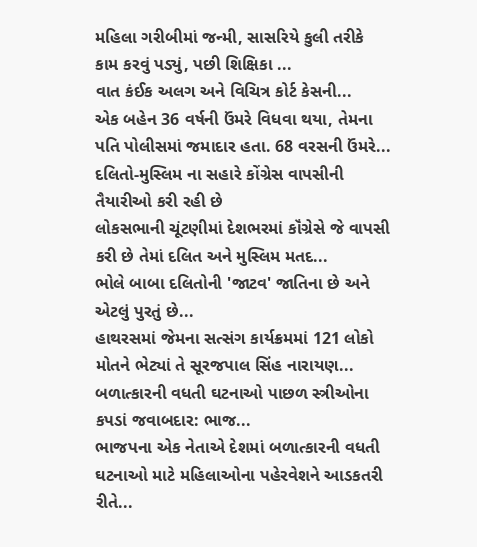મહિલા ગરીબીમાં જન્મી, સાસરિયે કુલી તરીકે કામ કરવું પડ્યું, પછી શિક્ષિકા ...
વાત કંઈક અલગ અને વિચિત્ર કોર્ટ કેસની...
એક બહેન 36 વર્ષની ઉંમરે વિધવા થયા, તેમના પતિ પોલીસમાં જમાદાર હતા. 68 વરસની ઉંમરે...
દલિતો-મુસ્લિમ ના સહારે કોંગ્રેસ વાપસીની તૈયારીઓ કરી રહી છે
લોકસભાની ચૂંટણીમાં દેશભરમાં કૉંગ્રેસે જે વાપસી કરી છે તેમાં દલિત અને મુસ્લિમ મતદ...
ભોલે બાબા દલિતોની 'જાટવ' જાતિના છે અને એટલું પુરતું છે...
હાથરસમાં જેમના સત્સંગ કાર્યક્રમમાં 121 લોકો મોતને ભેટ્યાં તે સૂરજપાલ સિંહ નારાયણ...
બળાત્કારની વધતી ઘટનાઓ પાછળ સ્ત્રીઓના કપડાં જવાબદાર: ભાજ...
ભાજપના એક નેતાએ દેશમાં બળાત્કારની વધતી ઘટનાઓ માટે મહિલાઓના પહેરવેશને આડકતરી રીતે...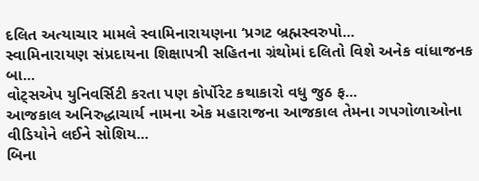દલિત અત્યાચાર મામલે સ્વામિનારાયણના ‘પ્રગટ બ્રહ્મસ્વરુપો...
સ્વામિનારાયણ સંપ્રદાયના શિક્ષાપત્રી સહિતના ગ્રંથોમાં દલિતો વિશે અનેક વાંધાજનક બા...
વોટ્સએપ યુનિવર્સિટી કરતા પણ કોર્પોરેટ કથાકારો વધુ જુઠ ફ...
આજકાલ અનિરુદ્ધાચાર્ય નામના એક મહારાજના આજકાલ તેમના ગપગોળાઓના વીડિયોને લઈને સોશિય...
બિના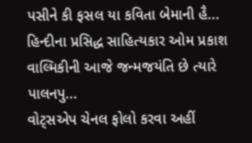પસીને કી ફસલ યા કવિતા બેમાની હૈ...
હિન્દીના પ્રસિદ્ધ સાહિત્યકાર ઓમ પ્રકાશ વાલ્મિકીની આજે જન્મજયંતિ છે ત્યારે પાલનપુ...
વોટ્સએપ ચેનલ ફોલો કરવા અહીં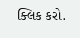ક્લિક કરો.